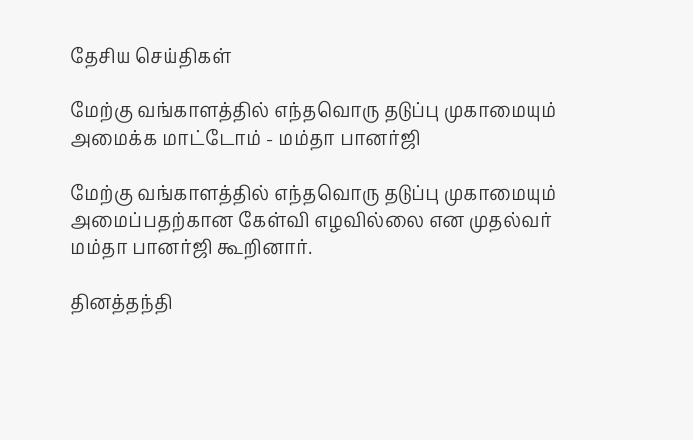தேசிய செய்திகள்

மேற்கு வங்காளத்தில் எந்தவொரு தடுப்பு முகாமையும் அமைக்க மாட்டோம் - மம்தா பானர்ஜி

மேற்கு வங்காளத்தில் எந்தவொரு தடுப்பு முகாமையும் அமைப்பதற்கான கேள்வி எழவில்லை என முதல்வர் மம்தா பானர்ஜி கூறினார்.

தினத்தந்தி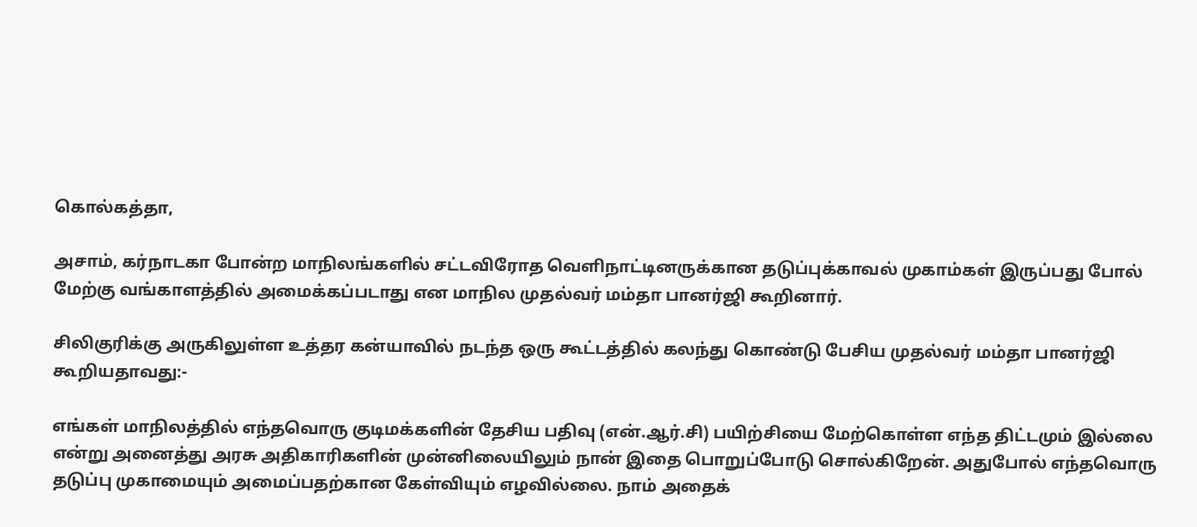கொல்கத்தா,

அசாம், கர்நாடகா போன்ற மாநிலங்களில் சட்டவிரோத வெளிநாட்டினருக்கான தடுப்புக்காவல் முகாம்கள் இருப்பது போல் மேற்கு வங்காளத்தில் அமைக்கப்படாது என மாநில முதல்வர் மம்தா பானர்ஜி கூறினார்.

சிலிகுரிக்கு அருகிலுள்ள உத்தர கன்யாவில் நடந்த ஒரு கூட்டத்தில் கலந்து கொண்டு பேசிய முதல்வர் மம்தா பானர்ஜி கூறியதாவது:-

எங்கள் மாநிலத்தில் எந்தவொரு குடிமக்களின் தேசிய பதிவு (என்.ஆர்.சி) பயிற்சியை மேற்கொள்ள எந்த திட்டமும் இல்லை என்று அனைத்து அரசு அதிகாரிகளின் முன்னிலையிலும் நான் இதை பொறுப்போடு சொல்கிறேன். அதுபோல் எந்தவொரு தடுப்பு முகாமையும் அமைப்பதற்கான கேள்வியும் எழவில்லை. நாம் அதைக்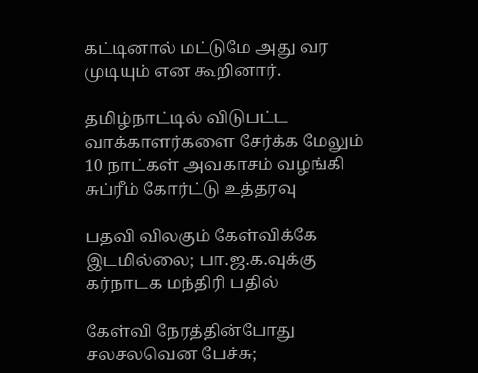கட்டினால் மட்டுமே அது வர முடியும் என கூறினார்.

தமிழ்நாட்டில் விடுபட்ட வாக்காளர்களை சேர்க்க மேலும் 10 நாட்கள் அவகாசம் வழங்கி சுப்ரீம் கோர்ட்டு உத்தரவு

பதவி விலகும் கேள்விக்கே இடமில்லை; பா.ஜ.க.வுக்கு கர்நாடக மந்திரி பதில்

கேள்வி நேரத்தின்போது சலசலவென பேச்சு;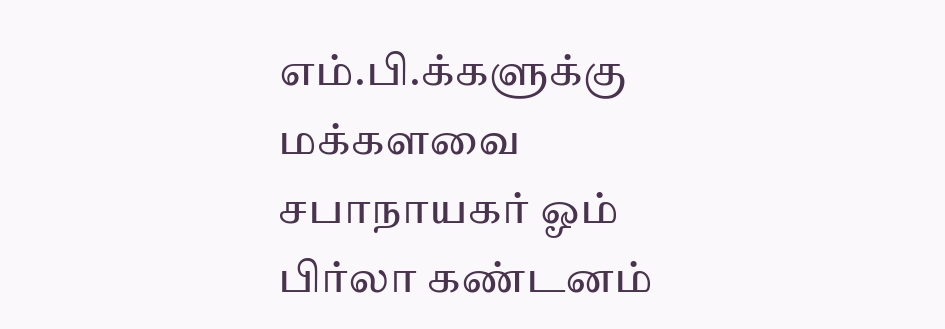எம்.பி.க்களுக்கு மக்களவை சபாநாயகர் ஓம் பிர்லா கண்டனம்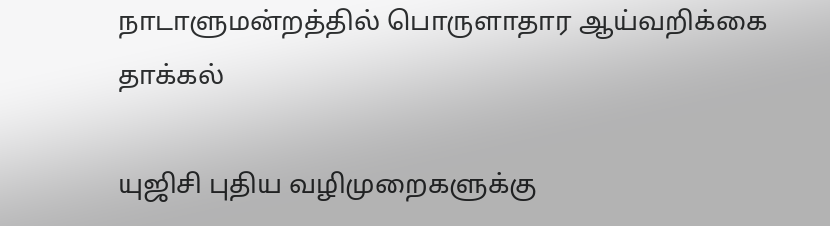நாடாளுமன்றத்தில் பொருளாதார ஆய்வறிக்கை தாக்கல்

யுஜிசி புதிய வழிமுறைகளுக்கு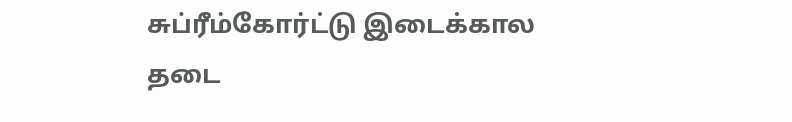சுப்ரீம்கோர்ட்டு இடைக்கால தடை